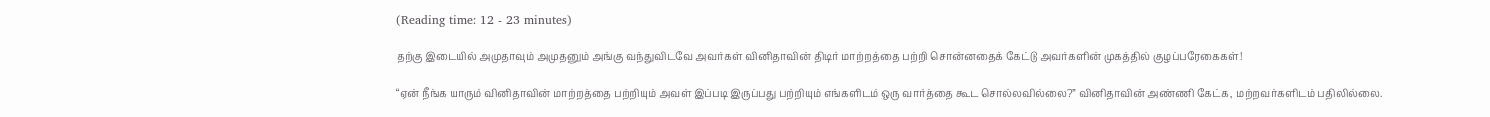(Reading time: 12 - 23 minutes)

தற்கு இடையில் அமுதாவும் அமுதனும் அங்கு வந்துவிடவே அவர்கள் வினிதாவின் திடிர் மாற்றத்தை பற்றி சொன்னதைக் கேட்டு அவர்களின் முகத்தில் குழப்பரேகைகள்!

“ஏன் நீங்க யாரும் வினிதாவின் மாற்றத்தை பற்றியும் அவள் இப்படி இருப்பது பற்றியும் எங்களிடம் ஒரு வார்த்தை கூட சொல்லவில்லை?” வினிதாவின் அண்ணி கேட்க, மற்றவர்களிடம் பதிலில்லை.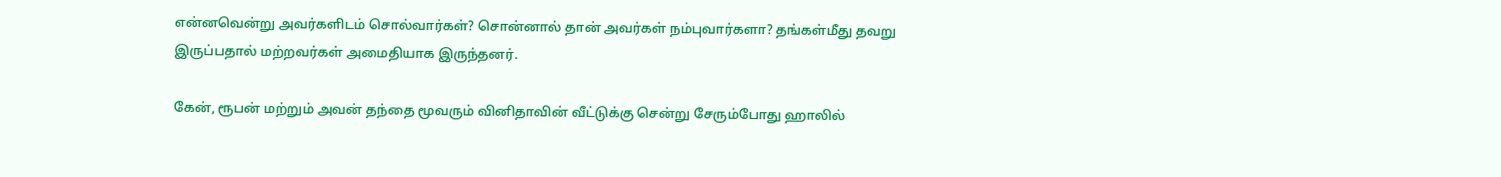என்னவென்று அவர்களிடம் சொல்வார்கள்? சொன்னால் தான் அவர்கள் நம்புவார்களா? தங்கள்மீது தவறு இருப்பதால் மற்றவர்கள் அமைதியாக இருந்தனர்.

கேன், ரூபன் மற்றும் அவன் தந்தை மூவரும் வினிதாவின் வீட்டுக்கு சென்று சேரும்போது ஹாலில்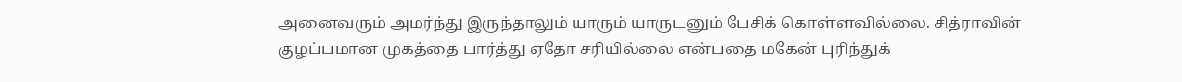அனைவரும் அமர்ந்து இருந்தாலும் யாரும் யாருடனும் பேசிக் கொள்ளவில்லை. சித்ராவின் குழப்பமான முகத்தை பார்த்து ஏதோ சரியில்லை என்பதை மகேன் புரிந்துக்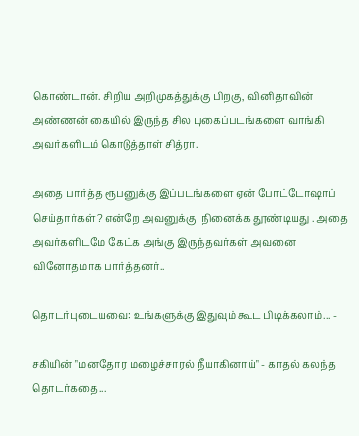கொண்டான். சிறிய அறிமுகத்துக்கு பிறகு, வினிதாவின் அண்ணன் கையில் இருந்த சில புகைப்படங்களை வாங்கி அவர்களிடம் கொடுத்தாள் சித்ரா.

அதை பார்த்த ரூபனுக்கு இப்படங்களை ஏன் போட்டோஷாப் செய்தார்கள்? என்றே அவனுக்கு  நினைக்க தூண்டியது . அதை அவர்களிடமே கேட்க அங்கு இருந்தவர்கள் அவனை வினோதமாக பார்த்தனர்..

தொடர்புடையவை: உங்களுக்கு இதுவும் கூட பிடிக்கலாம்... -

சகியின் "மனதோர மழைச்சாரல் நீயாகினாய்" - காதல் கலந்த தொடர்கதை...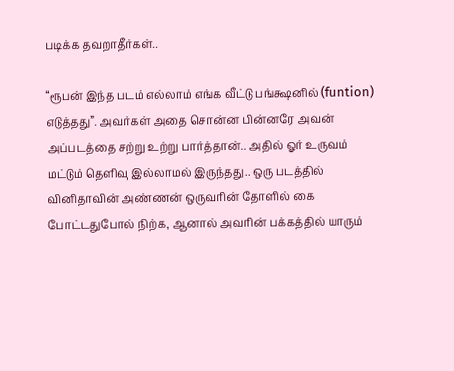படிக்க தவறாதீர்கள்..

“ரூபன் இந்த படம் எல்லாம் எங்க வீட்டு பங்க்ஷனில் (funtion) எடுத்தது”. அவர்கள் அதை சொன்ன பின்னரே அவன் அப்படத்தை சற்று உற்று பார்த்தான்.. அதில் ஓர் உருவம் மட்டும் தெளிவு இல்லாமல் இருந்தது.. ஒரு படத்தில் வினிதாவின் அண்ணன் ஒருவரின் தோளில் கை போட்டதுபோல் நிற்க, ஆனால் அவரின் பக்கத்தில் யாரும்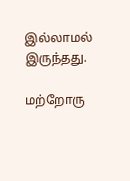இல்லாமல் இருந்தது.

மற்றோரு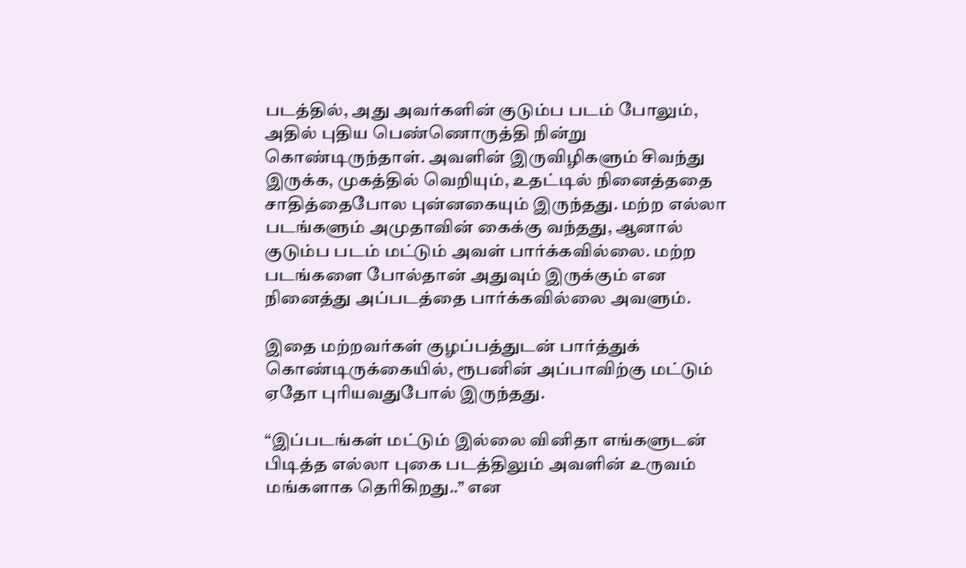படத்தில், அது அவர்களின் குடும்ப படம் போலும், அதில் புதிய பெண்ணொருத்தி நின்று கொண்டிருந்தாள். அவளின் இருவிழிகளும் சிவந்து இருக்க, முகத்தில் வெறியும், உதட்டில் நினைத்ததை சாதித்தைபோல புன்னகையும் இருந்தது. மற்ற எல்லா படங்களும் அமுதாவின் கைக்கு வந்தது, ஆனால் குடும்ப படம் மட்டும் அவள் பார்க்கவில்லை. மற்ற படங்களை போல்தான் அதுவும் இருக்கும் என நினைத்து அப்படத்தை பார்க்கவில்லை அவளும்.

இதை மற்றவர்கள் குழப்பத்துடன் பார்த்துக் கொண்டிருக்கையில், ரூபனின் அப்பாவிற்கு மட்டும் ஏதோ புரியவதுபோல் இருந்தது.

“இப்படங்கள் மட்டும் இல்லை வினிதா எங்களுடன் பிடித்த எல்லா புகை படத்திலும் அவளின் உருவம் மங்களாக தெரிகிறது..” என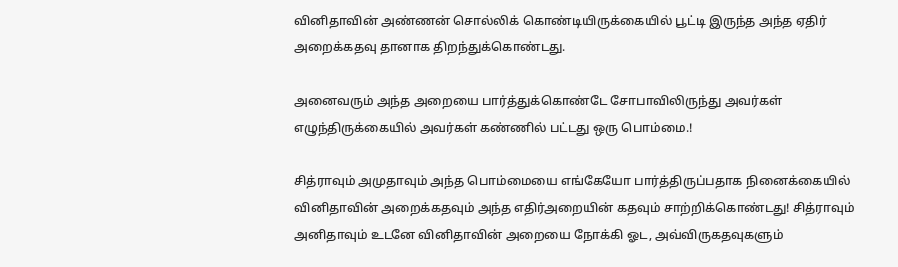வினிதாவின் அண்ணன் சொல்லிக் கொண்டியிருக்கையில் பூட்டி இருந்த அந்த ஏதிர் அறைக்கதவு தானாக திறந்துக்கொண்டது.

அனைவரும் அந்த அறையை பார்த்துக்கொண்டே சோபாவிலிருந்து அவர்கள் எழுந்திருக்கையில் அவர்கள் கண்ணில் பட்டது ஒரு பொம்மை.!

சித்ராவும் அமுதாவும் அந்த பொம்மையை எங்கேயோ பார்த்திருப்பதாக நினைக்கையில் வினிதாவின் அறைக்கதவும் அந்த எதிர்அறையின் கதவும் சாற்றிக்கொண்டது! சித்ராவும் அனிதாவும் உடனே வினிதாவின் அறையை நோக்கி ஓட, அவ்விருகதவுகளும்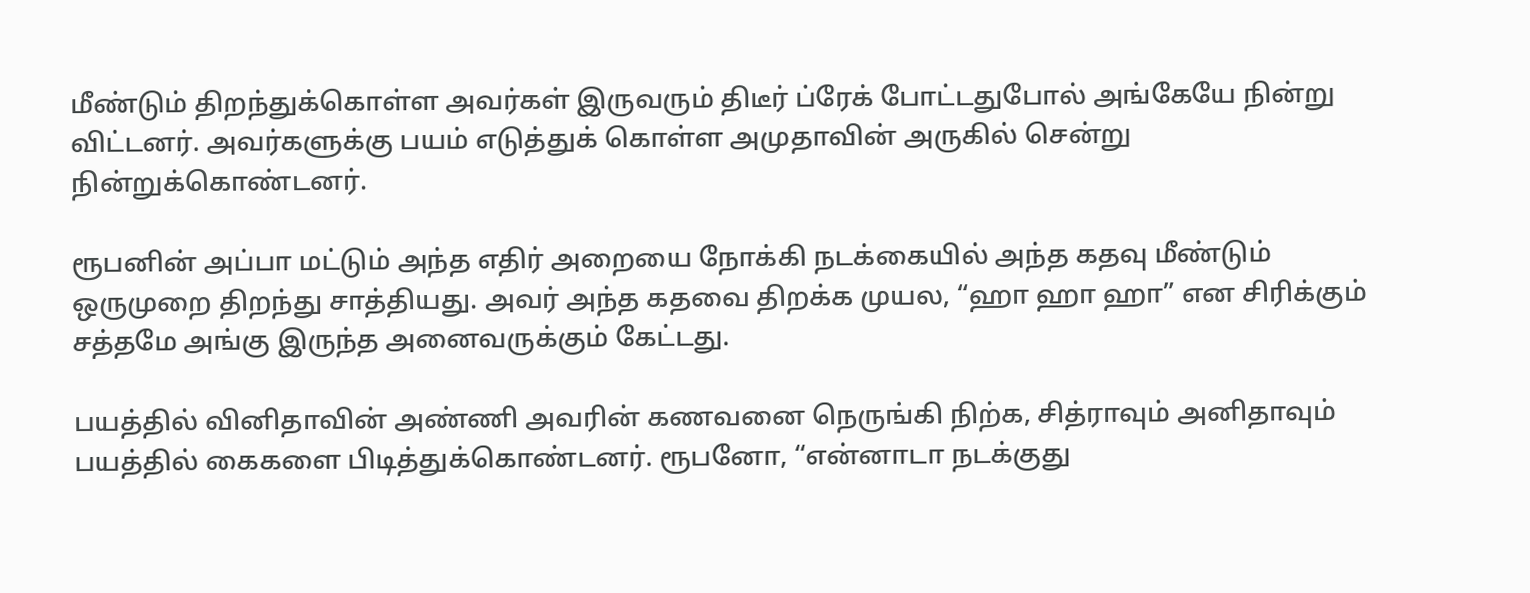மீண்டும் திறந்துக்கொள்ள அவர்கள் இருவரும் திடீர் ப்ரேக் போட்டதுபோல் அங்கேயே நின்று விட்டனர். அவர்களுக்கு பயம் எடுத்துக் கொள்ள அமுதாவின் அருகில் சென்று நின்றுக்கொண்டனர்.

ரூபனின் அப்பா மட்டும் அந்த எதிர் அறையை நோக்கி நடக்கையில் அந்த கதவு மீண்டும் ஒருமுறை திறந்து சாத்தியது. அவர் அந்த கதவை திறக்க முயல, “ஹா ஹா ஹா” என சிரிக்கும் சத்தமே அங்கு இருந்த அனைவருக்கும் கேட்டது.

பயத்தில் வினிதாவின் அண்ணி அவரின் கணவனை நெருங்கி நிற்க, சித்ராவும் அனிதாவும் பயத்தில் கைகளை பிடித்துக்கொண்டனர். ரூபனோ, “என்னாடா நடக்குது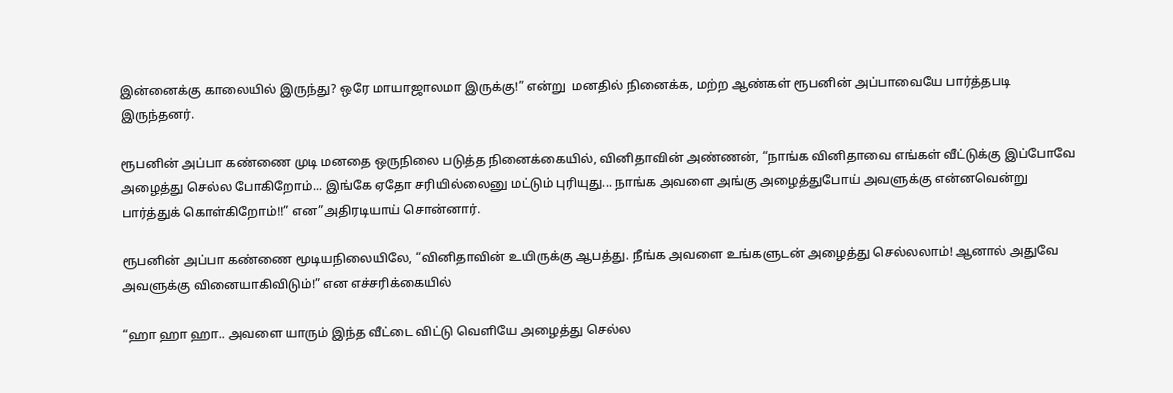இன்னைக்கு காலையில் இருந்து? ஒரே மாயாஜாலமா இருக்கு!” என்று  மனதில் நினைக்க, மற்ற ஆண்கள் ரூபனின் அப்பாவையே பார்த்தபடி இருந்தனர்.

ரூபனின் அப்பா கண்ணை முடி மனதை ஒருநிலை படுத்த நினைக்கையில், வினிதாவின் அண்ணன், “நாங்க வினிதாவை எங்கள் வீட்டுக்கு இப்போவே அழைத்து செல்ல போகிறோம்... இங்கே ஏதோ சரியில்லைனு மட்டும் புரியுது... நாங்க அவளை அங்கு அழைத்துபோய் அவளுக்கு என்னவென்று பார்த்துக் கொள்கிறோம்!!” என”அதிரடியாய் சொன்னார்.

ரூபனின் அப்பா கண்ணை மூடியநிலையிலே, “வினிதாவின் உயிருக்கு ஆபத்து. நீங்க அவளை உங்களுடன் அழைத்து செல்லலாம்! ஆனால் அதுவே அவளுக்கு வினையாகிவிடும்!” என எச்சரிக்கையில்

“ஹா ஹா ஹா.. அவளை யாரும் இந்த வீட்டை விட்டு வெளியே அழைத்து செல்ல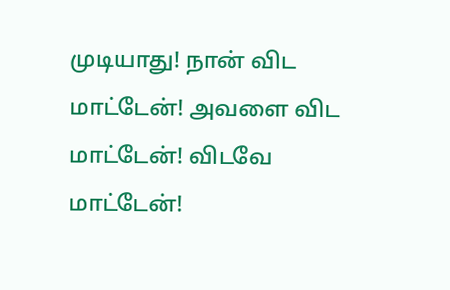முடியாது! நான் விட மாட்டேன்! அவளை விட மாட்டேன்! விடவே மாட்டேன்!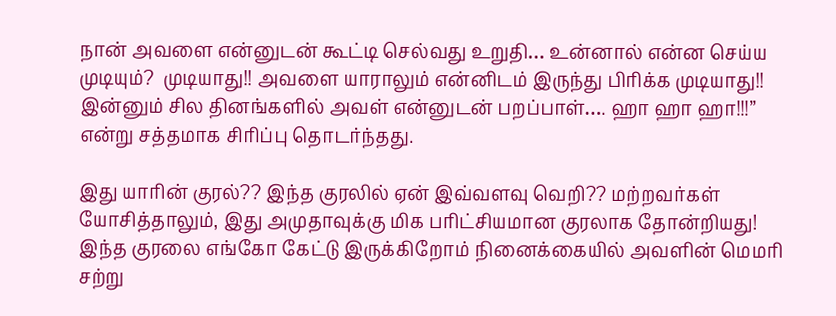நான் அவளை என்னுடன் கூட்டி செல்வது உறுதி… உன்னால் என்ன செய்ய முடியும்?  முடியாது!! அவளை யாராலும் என்னிடம் இருந்து பிரிக்க முடியாது!! இன்னும் சில தினங்களில் அவள் என்னுடன் பறப்பாள்…. ஹா ஹா ஹா!!!” என்று சத்தமாக சிரிப்பு தொடர்ந்தது.

இது யாரின் குரல்?? இந்த குரலில் ஏன் இவ்வளவு வெறி?? மற்றவர்கள் யோசித்தாலும், இது அமுதாவுக்கு மிக பரிட்சியமான குரலாக தோன்றியது! இந்த குரலை எங்கோ கேட்டு இருக்கிறோம் நினைக்கையில் அவளின் மெமரி சற்று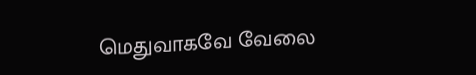மெதுவாகவே வேலை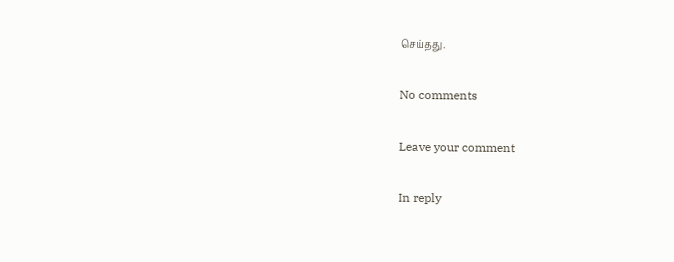செய்தது.

No comments

Leave your comment

In reply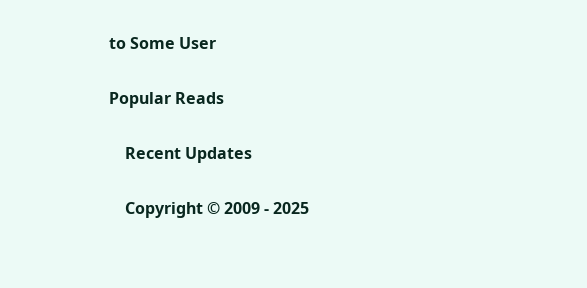to Some User

Popular Reads

    Recent Updates

    Copyright © 2009 - 2025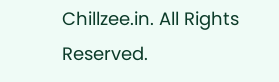Chillzee.in. All Rights Reserved.